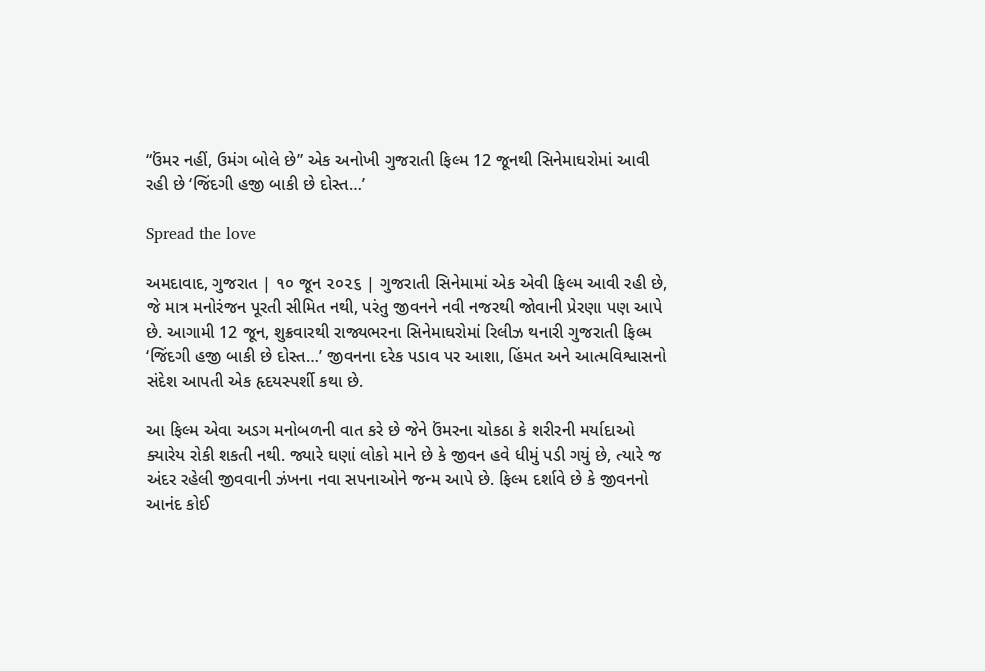“ઉંમર નહીં, ઉમંગ બોલે છે” એક અનોખી ગુજરાતી ફિલ્મ 12 જૂનથી સિનેમાઘરોમાં આવી રહી છે ‘જિંદગી હજી બાકી છે દોસ્ત…’

Spread the love

અમદાવાદ, ગુજરાત | ૧૦ જૂન ૨૦૨૬ | ગુજરાતી સિનેમામાં એક એવી ફિલ્મ આવી રહી છે, જે માત્ર મનોરંજન પૂરતી સીમિત નથી, પરંતુ જીવનને નવી નજરથી જોવાની પ્રેરણા પણ આપે છે. આગામી 12 જૂન, શુક્રવારથી રાજ્યભરના સિનેમાઘરોમાં રિલીઝ થનારી ગુજરાતી ફિલ્મ ‘જિંદગી હજી બાકી છે દોસ્ત…’ જીવનના દરેક પડાવ પર આશા, હિંમત અને આત્મવિશ્વાસનો સંદેશ આપતી એક હૃદયસ્પર્શી કથા છે.

આ ફિલ્મ એવા અડગ મનોબળની વાત કરે છે જેને ઉંમરના ચોકઠા કે શરીરની મર્યાદાઓ ક્યારેય રોકી શકતી નથી. જ્યારે ઘણાં લોકો માને છે કે જીવન હવે ધીમું પડી ગયું છે, ત્યારે જ અંદર રહેલી જીવવાની ઝંખના નવા સપનાઓને જન્મ આપે છે. ફિલ્મ દર્શાવે છે કે જીવનનો આનંદ કોઈ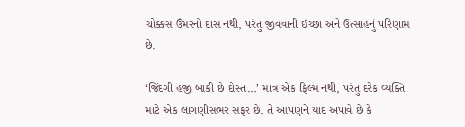ચોક્કસ ઉંમરનો દાસ નથી, પરંતુ જીવવાની ઇચ્છા અને ઉત્સાહનું પરિણામ છે.

‘જિંદગી હજી બાકી છે દોસ્ત…’ માત્ર એક ફિલ્મ નથી, પરંતુ દરેક વ્યક્તિ માટે એક લાગણીસભર સફર છે. તે આપણને યાદ અપાવે છે કે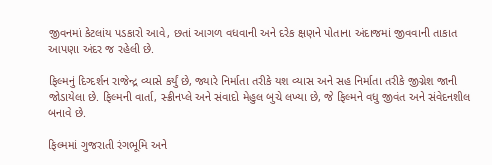જીવનમાં કેટલાંય પડકારો આવે, છતાં આગળ વધવાની અને દરેક ક્ષણને પોતાના અંદાજમાં જીવવાની તાકાત આપણા અંદર જ રહેલી છે.

ફિલ્મનું દિગ્દર્શન રાજેન્દ્ર વ્યાસે કર્યું છે, જ્યારે નિર્માતા તરીકે યશ વ્યાસ અને સહ નિર્માતા તરીકે જીગ્નેશ જાની જોડાયેલા છે. ફિલ્મની વાર્તા, સ્ક્રીનપ્લે અને સંવાદો મેહુલ બુચે લખ્યા છે, જે ફિલ્મને વધુ જીવંત અને સંવેદનશીલ બનાવે છે.

ફિલ્મમાં ગુજરાતી રંગભૂમિ અને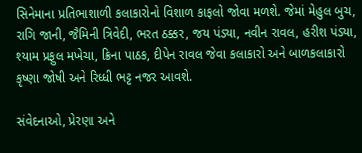સિનેમાના પ્રતિભાશાળી કલાકારોનો વિશાળ કાફલો જોવા મળશે. જેમાં મેહુલ બુચ, રાગિ જાની, જૈમિની ત્રિવેદી, ભરત ઠક્કર, જય પંડ્યા, નવીન રાવલ, હરીશ પંડ્યા, શ્યામ પ્રફુલ મખેચા, ક્રિના પાઠક, દીપેન રાવલ જેવા કલાકારો અને બાળકલાકારો કૃષ્ણા જોષી અને રિધ્ધી ભટ્ટ નજર આવશે.

સંવેદનાઓ, પ્રેરણા અને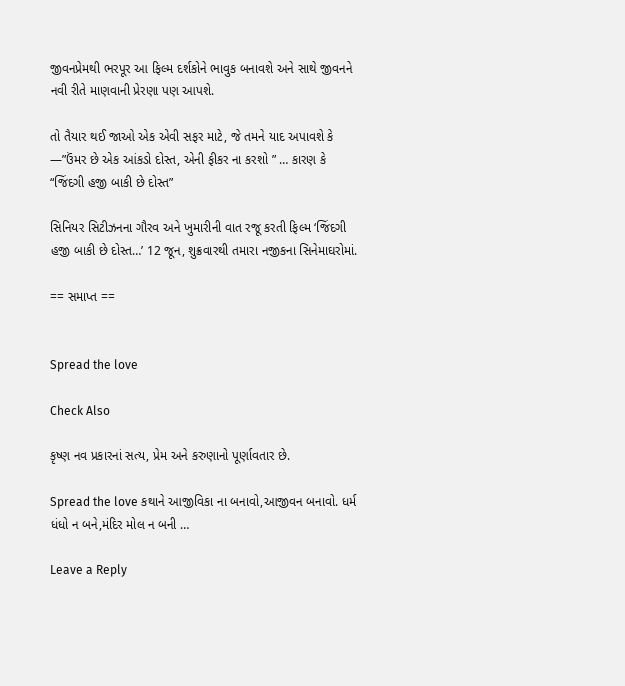જીવનપ્રેમથી ભરપૂર આ ફિલ્મ દર્શકોને ભાવુક બનાવશે અને સાથે જીવનને નવી રીતે માણવાની પ્રેરણા પણ આપશે.

તો તૈયાર થઈ જાઓ એક એવી સફર માટે, જે તમને યાદ અપાવશે કે —”ઉંમર છે એક આંકડો દોસ્ત, એની ફીકર ના કરશો ” … કારણ કે “જિંદગી હજી બાકી છે દોસ્ત”

સિનિયર સિટીઝનના ગૌરવ અને ખુમારીની વાત રજૂ કરતી ફિલ્મ ‘જિંદગી હજી બાકી છે દોસ્ત…’ 12 જૂન, શુક્રવારથી તમારા નજીકના સિનેમાઘરોમાં.

== સમાપ્ત ==


Spread the love

Check Also

કૃષ્ણ નવ પ્રકારનાં સત્ય, પ્રેમ અને કરુણાનો પૂર્ણાવતાર છે.

Spread the love કથાને આજીવિકા ના બનાવો,આજીવન બનાવો. ધર્મ ધંધો ન બને,મંદિર મોલ ન બની …

Leave a Reply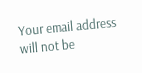Your email address will not be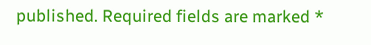published. Required fields are marked *